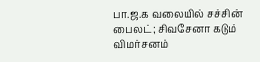பா.ஜ.க வலையில் சச்சின் பைலட்; சிவசேனா கடும் விமர்சனம்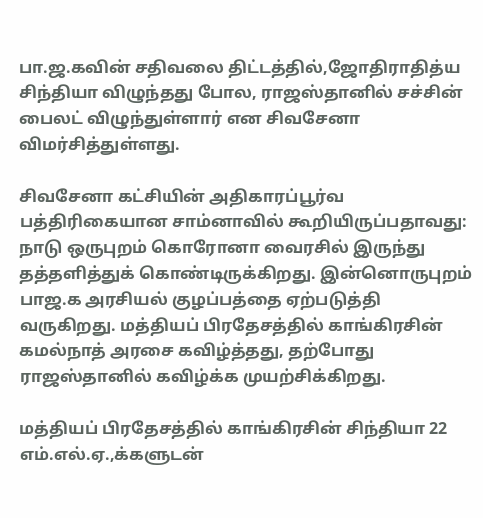பா.ஜ.கவின் சதிவலை திட்டத்தில்,ஜோதிராதித்ய சிந்தியா விழுந்தது போல, ராஜஸ்தானில் சச்சின் பைலட் விழுந்துள்ளார் என சிவசேனா விமர்சித்துள்ளது.

சிவசேனா கட்சியின் அதிகாரப்பூர்வ பத்திரிகையான சாம்னாவில் கூறியிருப்பதாவது: நாடு ஒருபுறம் கொரோனா வைரசில் இருந்து தத்தளித்துக் கொண்டிருக்கிறது. இன்னொருபுறம் பாஜ.க அரசியல் குழப்பத்தை ஏற்படுத்தி வருகிறது. மத்தியப் பிரதேசத்தில் காங்கிரசின் கமல்நாத் அரசை கவிழ்த்தது, தற்போது ராஜஸ்தானில் கவிழ்க்க முயற்சிக்கிறது.

மத்தியப் பிரதேசத்தில் காங்கிரசின் சிந்தியா 22 எம்.எல்.ஏ.,க்களுடன்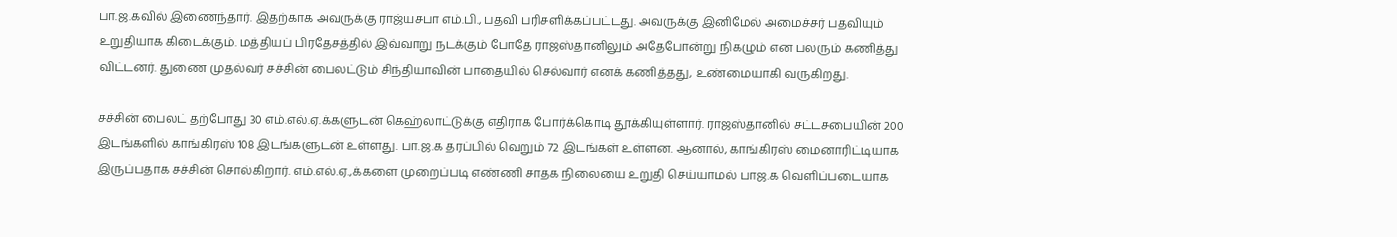பா.ஜ.கவில் இணைந்தார். இதற்காக அவருக்கு ராஜ்யசபா எம்.பி., பதவி பரிசளிக்கப்பட்டது. அவருக்கு இனிமேல் அமைச்சர் பதவியும் உறுதியாக கிடைக்கும். மத்தியப் பிரதேசத்தில் இவ்வாறு நடக்கும் போதே ராஜஸ்தானிலும் அதேபோன்று நிகழும் என பலரும் கணித்து விட்டனர். துணை முதல்வர் சச்சின் பைலட்டும் சிந்தியாவின் பாதையில் செல்வார் எனக் கணித்தது, உண்மையாகி வருகிறது.

சச்சின் பைலட் தற்போது 30 எம்.எல்.ஏ.க்களுடன் கெஹ்லாட்டுக்கு எதிராக போர்க்கொடி தூக்கியுள்ளார். ராஜஸ்தானில் சட்டசபையின் 200 இடங்களில் காங்கிரஸ் 108 இடங்களுடன் உள்ளது. பா.ஜ.க தரப்பில் வெறும் 72 இடங்கள் உள்ளன. ஆனால், காங்கிரஸ் மைனாரிட்டியாக இருப்பதாக சச்சின் சொல்கிறார். எம்.எல்.ஏ.,க்களை முறைப்படி எண்ணி சாதக நிலையை உறுதி செய்யாமல் பாஜ.க வெளிப்படையாக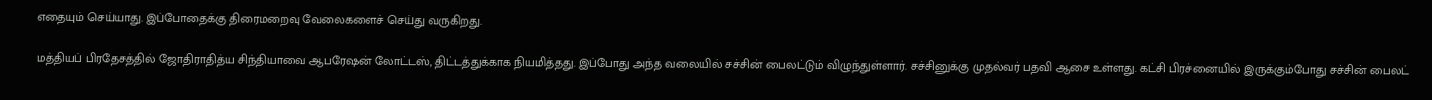எதையும் செய்யாது. இப்போதைக்கு திரைமறைவு வேலைகளைச் செய்து வருகிறது.

மத்தியப் பிரதேசத்தில் ஜோதிராதித்ய சிந்தியாவை ஆபரேஷன் லோட்டஸ், திட்டத்துக்காக நியமித்தது. இப்போது அந்த வலையில் சச்சின் பைலட்டும் விழுந்துள்ளார். சச்சினுக்கு முதல்வர் பதவி ஆசை உள்ளது. கட்சி பிரச்னையில் இருக்கும்போது சச்சின் பைலட்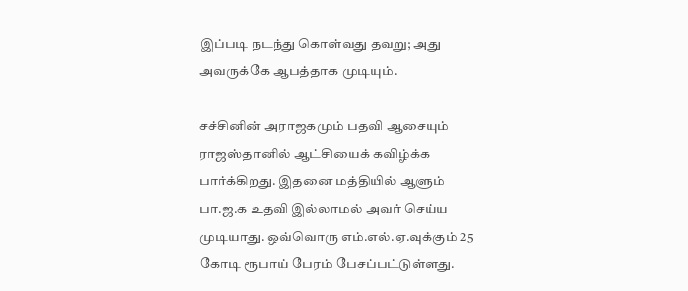இப்படி நடந்து கொள்வது தவறு; அது அவருக்கே ஆபத்தாக முடியும்.

சச்சினின் அராஜகமும் பதவி ஆசையும் ராஜஸ்தானில் ஆட்சியைக் கவிழ்க்க பார்க்கிறது. இதனை மத்தியில் ஆளும் பா.ஜ.க உதவி இல்லாமல் அவர் செய்ய முடியாது. ஒவ்வொரு எம்.எல்.ஏ.வுக்கும் 25 கோடி ரூபாய் பேரம் பேசப்பட்டுள்ளது.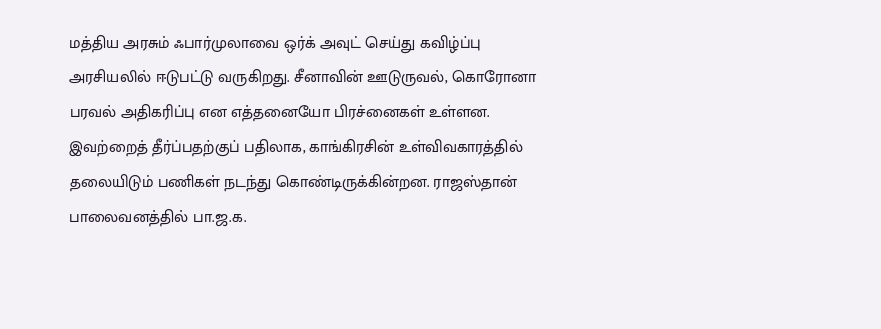மத்திய அரசும் ஃபார்முலாவை ஒர்க் அவுட் செய்து கவிழ்ப்பு அரசியலில் ஈடுபட்டு வருகிறது. சீனாவின் ஊடுருவல், கொரோனா பரவல் அதிகரிப்பு என எத்தனையோ பிரச்னைகள் உள்ளன. இவற்றைத் தீர்ப்பதற்குப் பதிலாக, காங்கிரசின் உள்விவகாரத்தில் தலையிடும் பணிகள் நடந்து கொண்டிருக்கின்றன. ராஜஸ்தான் பாலைவனத்தில் பா.ஜ.க.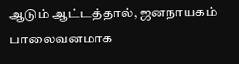ஆடும் ஆட்டத்தால், ஜனநாயகம் பாலைவனமாக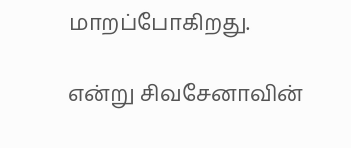மாறப்போகிறது.

என்று சிவசேனாவின்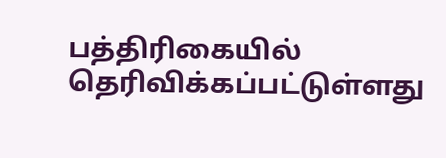பத்திரிகையில் தெரிவிக்கப்பட்டுள்ளது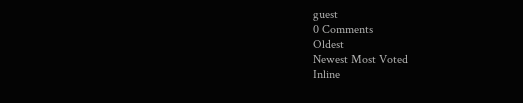guest
0 Comments
Oldest
Newest Most Voted
Inline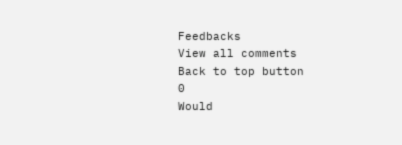Feedbacks
View all comments
Back to top button
0
Would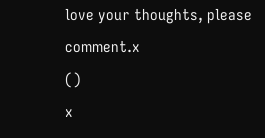love your thoughts, please comment.x
()
x